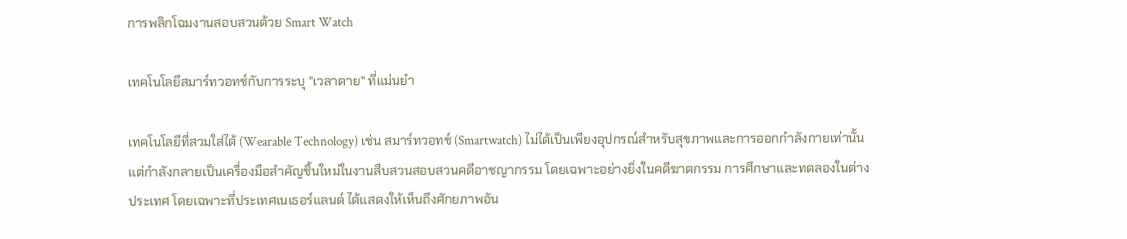การพลิกโฉมงานสอบสวนด้วย Smart Watch

เทคโนโลยีสมาร์ทวอทช์กับการระบุ "เวลาตาย" ที่แม่นยำ

เทคโนโลยีที่สวมใส่ได้ (Wearable Technology) เช่น สมาร์ทวอทช์ (Smartwatch) ไม่ได้เป็นเพียงอุปกรณ์สำหรับสุขภาพและการออกกำลังกายเท่านั้น แต่กำลังกลายเป็นเครื่องมือสำคัญชิ้นใหม่ในงานสืบสวนสอบสวนคดีอาชญากรรม โดยเฉพาะอย่างยิ่งในคดีฆาตกรรม การศึกษาและทดลองในต่างประเทศ โดยเฉพาะที่ประเทศเนเธอร์แลนด์ ได้แสดงให้เห็นถึงศักยภาพอัน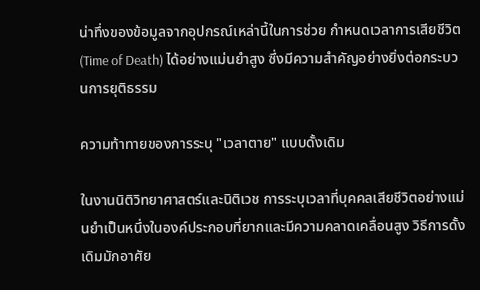น่าทึ่งของข้อมูลจากอุปกรณ์เหล่านี้ในการช่วย กำหนดเวลาการเสียชีวิต (Time of Death) ได้อย่างแม่นยำสูง ซึ่งมีความสำคัญอย่างยิ่งต่อกระบวนการยุติธรรม

ความท้าทายของการระบุ "เวลาตาย" แบบดั้งเดิม

ในงานนิติวิทยาศาสตร์และนิติเวช การระบุเวลาที่บุคคลเสียชีวิตอย่างแม่นยำเป็นหนึ่งในองค์ประกอบที่ยากและมีความคลาดเคลื่อนสูง วิธีการดั้งเดิมมักอาศัย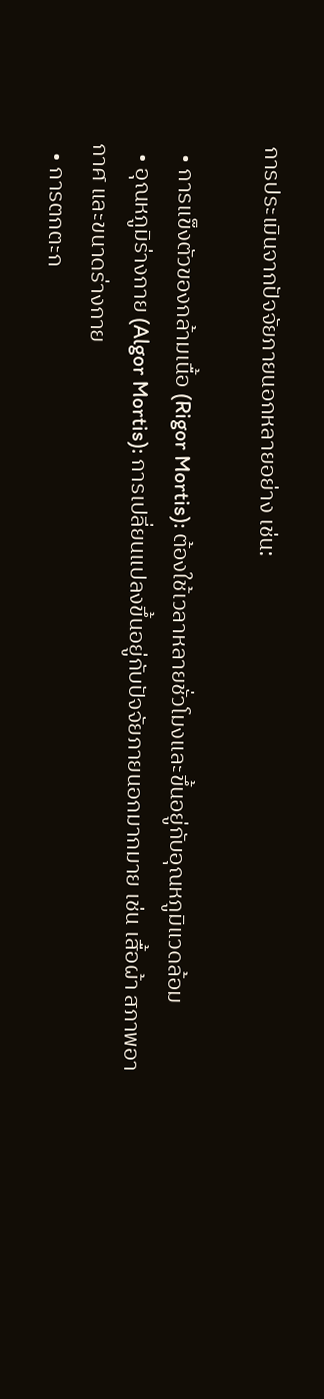การประเมินจากปัจจัยภายนอกหลายอย่าง เช่น:

  • การแข็งตัวของกล้ามเนื้อ (Rigor Mortis): ต้องใช้เวลาหลายชั่วโมงและขึ้นอยู่กับอุณหภูมิแวดล้อม
  • อุณหภูมิร่างกาย (Algor Mortis): การเปลี่ยนแปลงขึ้นอยู่กับปัจจัยภายนอกมากมาย เช่น เสื้อผ้า สภาพอากาศ และขนาดร่างกาย
  • การตกตะก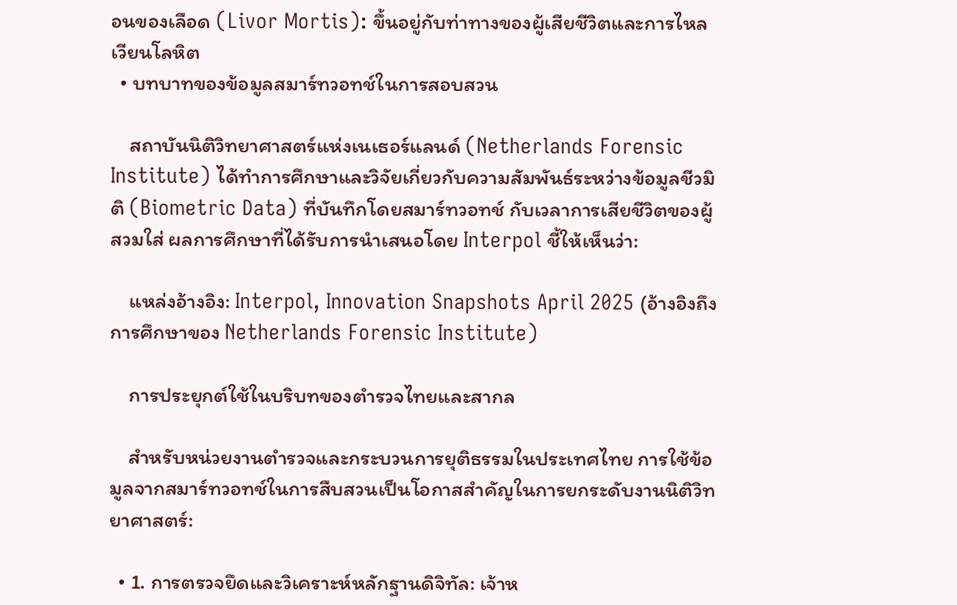อนของเลือด (Livor Mortis): ขึ้นอยู่กับท่าทางของผู้เสียชีวิตและการไหลเวียนโลหิต
  • บทบาทของข้อมูลสมาร์ทวอทช์ในการสอบสวน

    สถาบันนิติวิทยาศาสตร์แห่งเนเธอร์แลนด์ (Netherlands Forensic Institute) ได้ทำการศึกษาและวิจัยเกี่ยวกับความสัมพันธ์ระหว่างข้อมูลชีวมิติ (Biometric Data) ที่บันทึกโดยสมาร์ทวอทช์ กับเวลาการเสียชีวิตของผู้สวมใส่ ผลการศึกษาที่ได้รับการนำเสนอโดย Interpol ชี้ให้เห็นว่า:

    แหล่งอ้างอิง: Interpol, Innovation Snapshots April 2025 (อ้างอิงถึงการศึกษาของ Netherlands Forensic Institute)

    การประยุกต์ใช้ในบริบทของตำรวจไทยและสากล

    สำหรับหน่วยงานตำรวจและกระบวนการยุติธรรมในประเทศไทย การใช้ข้อมูลจากสมาร์ทวอทช์ในการสืบสวนเป็นโอกาสสำคัญในการยกระดับงานนิติวิทยาศาสตร์:

  • 1. การตรวจยึดและวิเคราะห์หลักฐานดิจิทัล: เจ้าห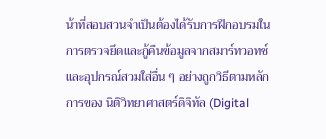น้าที่สอบสวนจำเป็นต้องได้รับการฝึกอบรมในการตรวจยึดและกู้คืนข้อมูลจากสมาร์ทวอทช์และอุปกรณ์สวมใส่อื่น ๆ อย่างถูกวิธีตามหลักการของ นิติวิทยาศาสตร์ดิจิทัล (Digital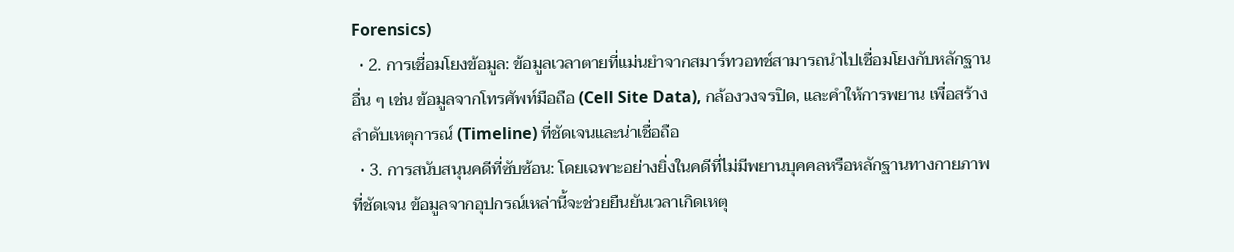Forensics)
  • 2. การเชื่อมโยงข้อมูล: ข้อมูลเวลาตายที่แม่นยำจากสมาร์ทวอทช์สามารถนำไปเชื่อมโยงกับหลักฐานอื่น ๆ เช่น ข้อมูลจากโทรศัพท์มือถือ (Cell Site Data), กล้องวงจรปิด, และคำให้การพยาน เพื่อสร้างลำดับเหตุการณ์ (Timeline) ที่ชัดเจนและน่าเชื่อถือ
  • 3. การสนับสนุนคดีที่ซับซ้อน: โดยเฉพาะอย่างยิ่งในคดีที่ไม่มีพยานบุคคลหรือหลักฐานทางกายภาพที่ชัดเจน ข้อมูลจากอุปกรณ์เหล่านี้จะช่วยยืนยันเวลาเกิดเหตุ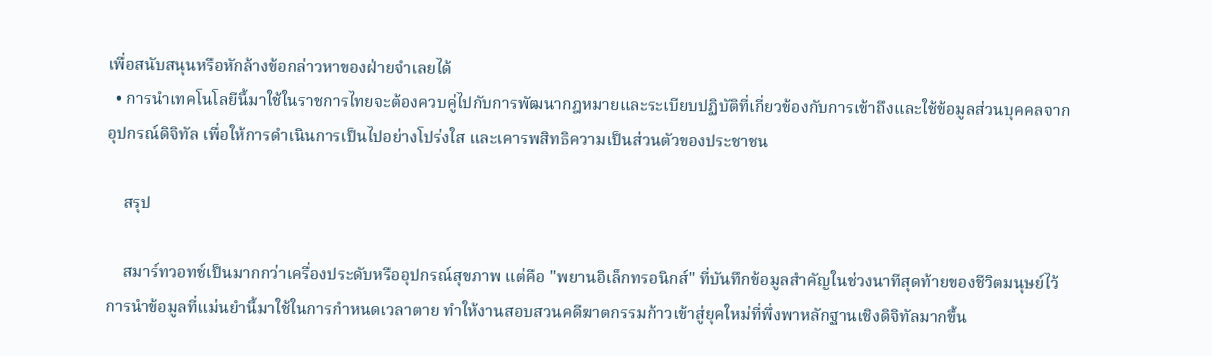เพื่อสนับสนุนหรือหักล้างข้อกล่าวหาของฝ่ายจำเลยได้
  • การนำเทคโนโลยีนี้มาใช้ในราชการไทยจะต้องควบคู่ไปกับการพัฒนากฎหมายและระเบียบปฏิบัติที่เกี่ยวข้องกับการเข้าถึงและใช้ข้อมูลส่วนบุคคลจากอุปกรณ์ดิจิทัล เพื่อให้การดำเนินการเป็นไปอย่างโปร่งใส และเคารพสิทธิความเป็นส่วนตัวของประชาชน

    สรุป

    สมาร์ทวอทช์เป็นมากกว่าเครื่องประดับหรืออุปกรณ์สุขภาพ แต่คือ "พยานอิเล็กทรอนิกส์" ที่บันทึกข้อมูลสำคัญในช่วงนาทีสุดท้ายของชีวิตมนุษย์ไว้ การนำข้อมูลที่แม่นยำนี้มาใช้ในการกำหนดเวลาตาย ทำให้งานสอบสวนคดีฆาตกรรมก้าวเข้าสู่ยุคใหม่ที่พึ่งพาหลักฐานเชิงดิจิทัลมากขึ้น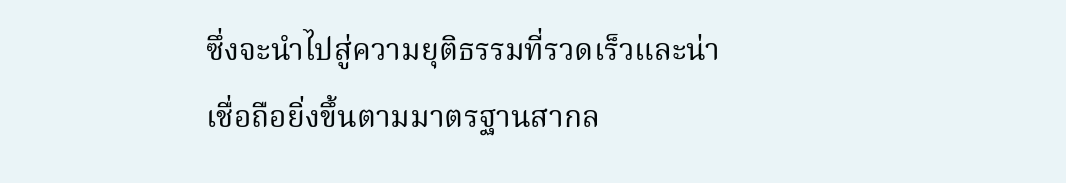ซึ่งจะนำไปสู่ความยุติธรรมที่รวดเร็วและน่าเชื่อถือยิ่งขึ้นตามมาตรฐานสากล